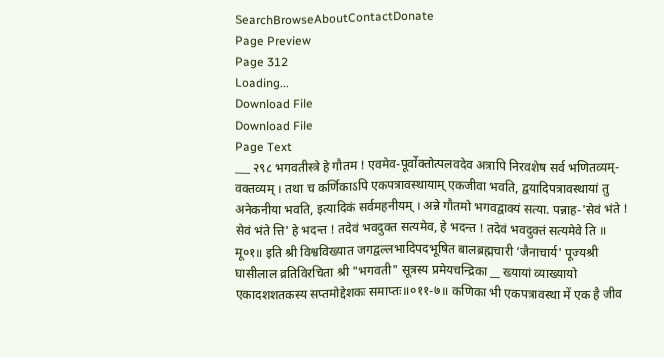SearchBrowseAboutContactDonate
Page Preview
Page 312
Loading...
Download File
Download File
Page Text
___ २९८ भगवतीस्त्रे हे गौतम ! एवमेव-पूर्वोक्तोत्पलवदेव अत्रापि निरवशेष सर्व भणितव्यम्-वक्तव्यम् । तथा च कर्णिकाऽपि एकपत्रावस्थायाम् एकजीवा भवति, द्वयादिपत्रावस्थायां तु अनेकनीया भवति, इत्यादिकं सर्वमहनीयम् । अन्ने गौतमो भगवद्वाक्यं सत्या. पन्नाह-'सेवं भंते ! सेवं भंते त्ति' हे भदन्त ! तदेवं भवदुक्त सत्यमेव, हे भदन्त ! तदेवं भवदुक्तं सत्यमेवे ति ॥ मू०१॥ इति श्री विश्वविख्यात जगद्वल्लभादिपदभूषित बालब्रह्मचारी ‘जैनाचार्य' पूज्यश्री घासीलाल व्रतिविरचिता श्री "भगवती" सूत्रस्य प्रमेयचन्द्रिका __ ख्यायां व्याख्यायो एकादशशतकस्य सप्तमोद्देशकः समाप्तः॥०११-७॥ कणिका भी एकपत्रावस्था में एक है जीव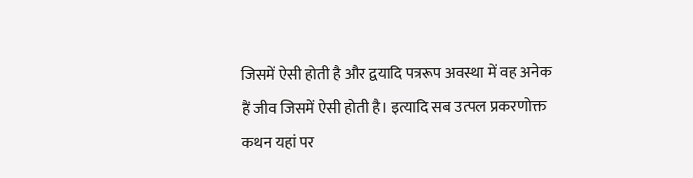जिसमें ऐसी होती है और द्वयादि पत्ररूप अवस्था में वह अनेक हैं जीव जिसमें ऐसी होती है। इत्यादि सब उत्पल प्रकरणोक्त कथन यहां पर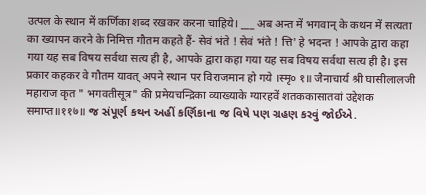उत्पल के स्थान में कर्णिका शब्द रखकर करना चाहिये। ___ अब अन्त में भगवान् के कथन में सत्यता का ख्यापन करने के निमित्त गौतम कहते हैं- सेवं भंते ! सेवं भंते ! त्ति' हे भदन्त ! आपके द्वारा कहा गया यह सब विषय सर्वथा सत्य ही है, आपके द्वारा कहा गया यह सब विषय सर्वथा सत्य ही है। इस प्रकार कहकर वे गौतम यावत् अपने स्थान पर विराजमान हो गये ।स्मृ० १॥ जैनाचार्य श्री घासीलालजी महाराज कृत " भगवतीसूत्र" की प्रमेयचन्द्रिका व्याख्याके ग्यारहवें शतककासातवां उद्देशक समाप्त॥११७॥ જ સંપૂર્ણ કથન અહીં કર્ણિકાના જ વિષે પણ ગ્રહણ કરવું જોઈએ.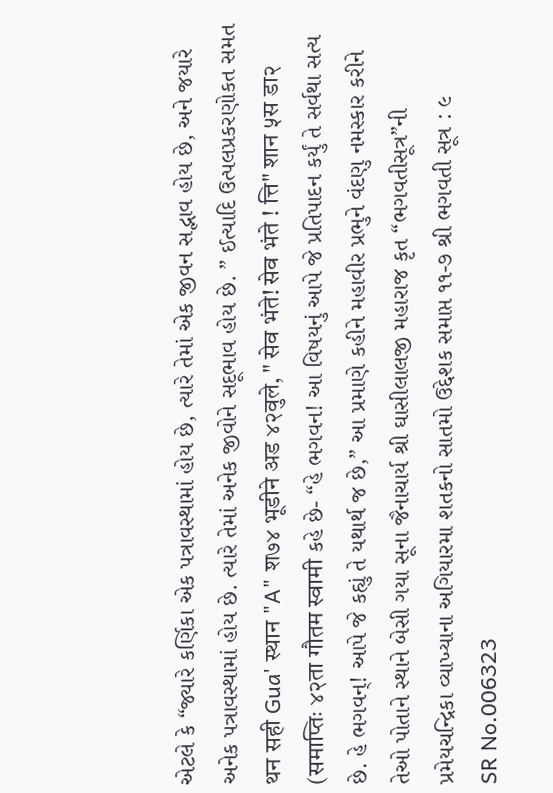એટલે કે “જ્યારે કર્ણિકા એક પત્રાવસ્થામાં હોય છે, ત્યારે તેમાં એક જીવન સદ્ભાવ હોય છે, અને જયારે અનેક પત્રાવસ્થામાં હોય છે. ત્યારે તેમાં અનેક જીવોને સદૂભાવ હોય છે. ” ઈત્યાદિ ઉત્પલપ્રકરણોકત સમત थन सही Gua' स्थान "A" श७४ भूडीने अड ४२वुले, " सेव भंते! सेव भंते ! त्ति" शान ५स डा२ (समाप्तिः ४२ता गौतम स्वामी કહે છે- “હે ભગવન! આ વિષયનું આપે જે પ્રતિપાદન કર્યું તે સર્વથા સત્ય છે. હે ભગવન્! આપે જે કહ્યું તે યથાર્થ જ છે,” આ પ્રમાણે કહીને મહાવીર પ્રભુને વંદણુ નમસ્કાર કરીને તેઓ પોતાને સ્થાને બેસી ગયા સૂના જૈનાચાર્ય શ્રી ઘાસીલાલજી મહારાજ કૃત “ભગવતીસૂત્ર”ની પ્રમેયચન્દ્રિકા વ્યાખ્યાના અગિયારમા શતકનો સાતમો ઉદ્દેશક સમાપ્ત ૧૧-૭ શ્રી ભગવતી સૂત્ર : ૯
SR No.006323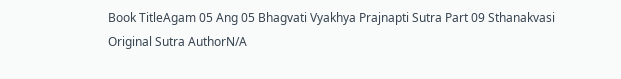Book TitleAgam 05 Ang 05 Bhagvati Vyakhya Prajnapti Sutra Part 09 Sthanakvasi
Original Sutra AuthorN/A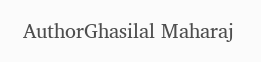AuthorGhasilal Maharaj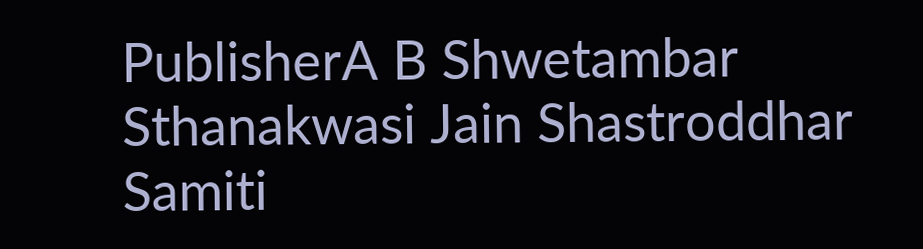PublisherA B Shwetambar Sthanakwasi Jain Shastroddhar Samiti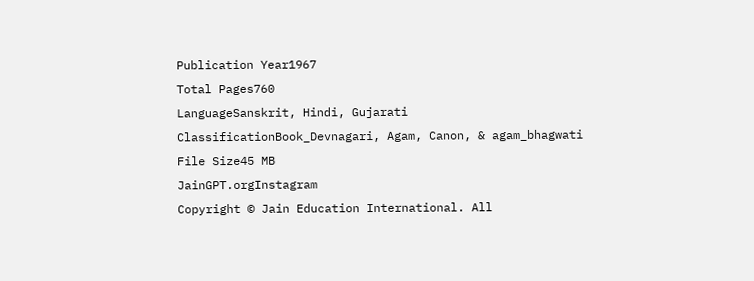Publication Year1967
Total Pages760
LanguageSanskrit, Hindi, Gujarati
ClassificationBook_Devnagari, Agam, Canon, & agam_bhagwati
File Size45 MB
JainGPT.orgInstagram
Copyright © Jain Education International. All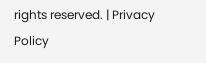rights reserved. | Privacy Policy